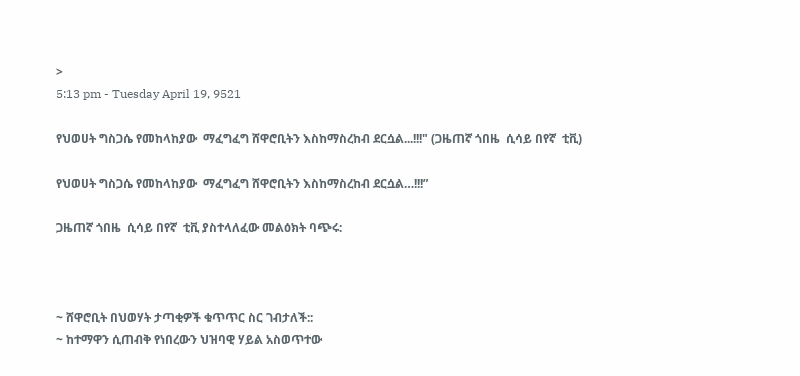>
5:13 pm - Tuesday April 19, 9521

የህወሀት ግስጋሴ የመከላከያው  ማፈግፈግ ሸዋሮቢትን እስከማስረከብ ደርሷል...!!!" (ጋዜጠኛ ጎበዜ  ሲሳይ በየኛ  ቲቪ)

የህወሀት ግስጋሴ የመከላከያው  ማፈግፈግ ሸዋሮቢትን እስከማስረከብ ደርሷል…!!!”

ጋዜጠኛ ጎበዜ  ሲሳይ በየኛ  ቲቪ ያስተላለፈው መልዕክት ባጭሩ:



~ ሸዋሮቢት በህወሃት ታጣቂዎች ቁጥጥር ስር ገብታለች::
~ ከተማዋን ሲጠብቅ የነበረውን ህዝባዊ ሃይል አስወጥተው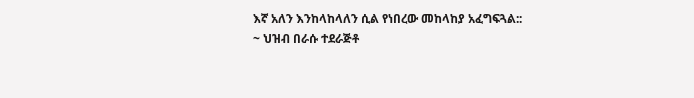እኛ አለን እንከላከላለን ሲል የነበረው መከላከያ አፈግፍጓል::
~ ህዝብ በራሱ ተደራጅቶ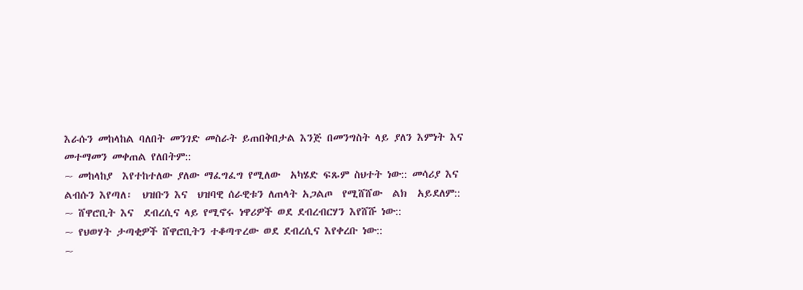እራሱን መከላከል ባለበት መንገድ መስራት ይጠበቅበታል እንጅ በመንግስት ላይ ያለን እምነት እና  መተማመን መቀጠል የለበትም::
~ መከላከያ  እየተከተለው ያለው ማፈግፈግ የሚለው  አካሄድ ፍጹም ስህተት ነው:: መሳሪያ እና ልብሱን እየጣለ፡  ህዝቡን እና  ህዝባዊ ሰራዊቱን ለጠላት አጋልጦ  የሚሸሸው  ልክ  አይደለም::
~ ሸዋሮቢት እና  ደብረሲና ላይ የሚኖሩ ነዋሪዎች ወደ ደብረብርሃን እየሸሹ ነው::
~ የህወሃት ታጣቂዎች ሸዋሮቢትን ተቆጣጥረው ወደ ደብረሲና እየቀረቡ ነው::
~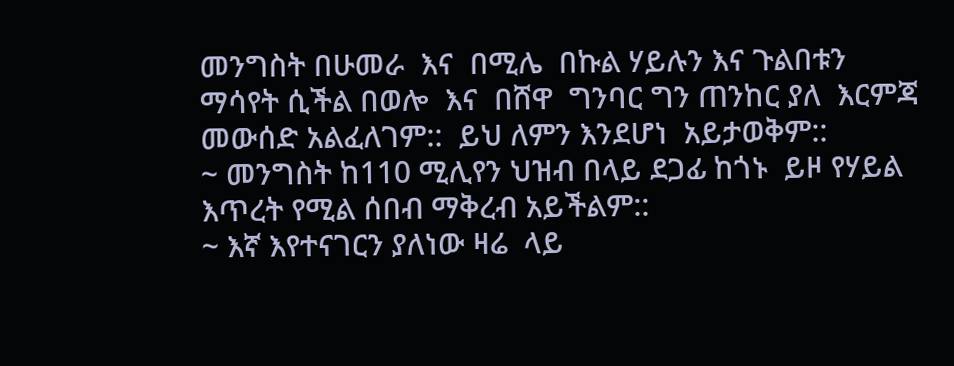መንግስት በሁመራ  እና  በሚሌ  በኩል ሃይሉን እና ጉልበቱን  ማሳየት ሲችል በወሎ  እና  በሸዋ  ግንባር ግን ጠንከር ያለ  እርምጃ  መውሰድ አልፈለገም::  ይህ ለምን እንደሆነ  አይታወቅም::
~ መንግስት ከ110 ሚሊየን ህዝብ በላይ ደጋፊ ከጎኑ  ይዞ የሃይል እጥረት የሚል ሰበብ ማቅረብ አይችልም::
~ እኛ እየተናገርን ያለነው ዛሬ  ላይ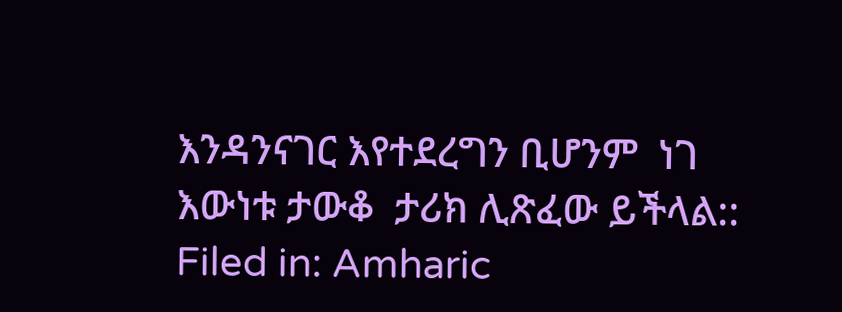እንዳንናገር እየተደረግን ቢሆንም  ነገ  እውነቱ ታውቆ  ታሪክ ሊጽፈው ይችላል::
Filed in: Amharic